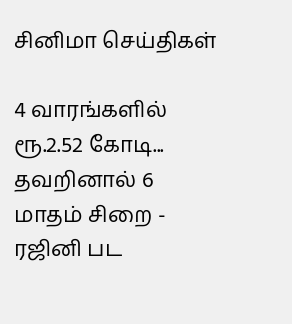சினிமா செய்திகள்

4 வாரங்களில் ரூ.2.52 கோடி... தவறினால் 6 மாதம் சிறை - ரஜினி பட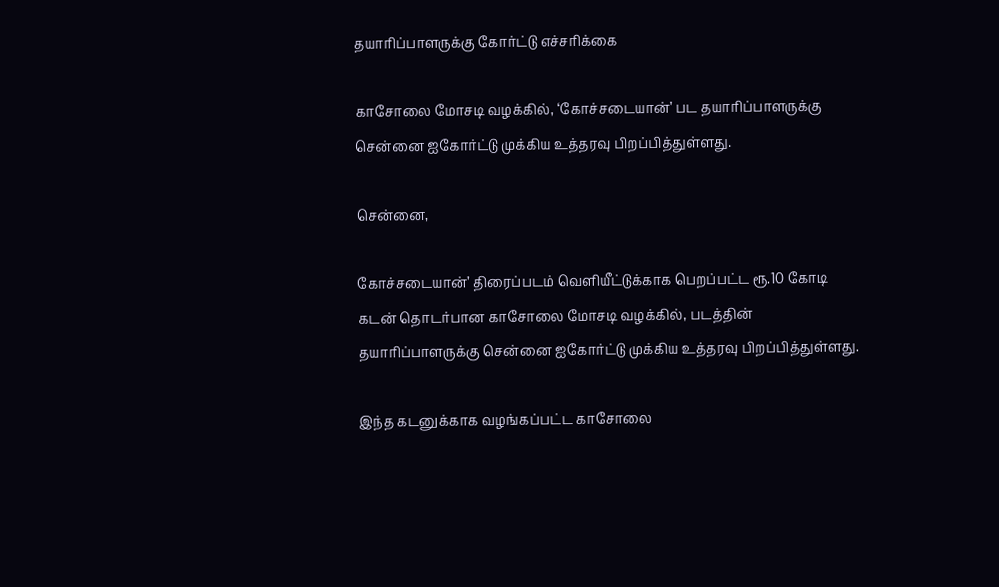தயாரிப்பாளருக்கு கோர்ட்டு எச்சரிக்கை

காசோலை மோசடி வழக்கில், ‘கோச்சடையான்’ பட தயாரிப்பாளருக்கு சென்னை ஐகோர்ட்டு முக்கிய உத்தரவு பிறப்பித்துள்ளது.

சென்னை,

கோச்சடையான்’ திரைப்படம் வெளியீட்டுக்காக பெறப்பட்ட ரூ.10 கோடி கடன் தொடர்பான காசோலை மோசடி வழக்கில், படத்தின் தயாரிப்பாளருக்கு சென்னை ஐகோர்ட்டு முக்கிய உத்தரவு பிறப்பித்துள்ளது.

இந்த கடனுக்காக வழங்கப்பட்ட காசோலை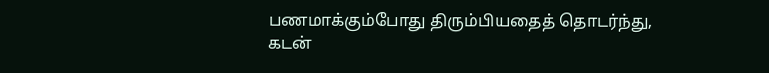பணமாக்கும்போது திரும்பியதைத் தொடர்ந்து, கடன்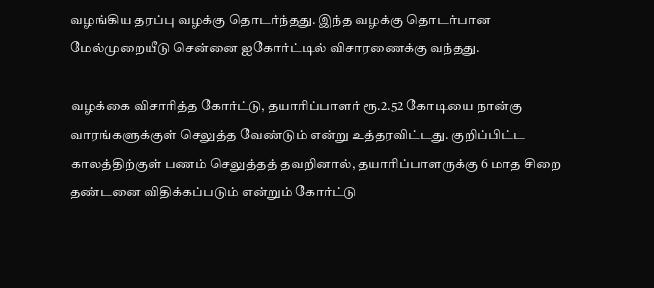வழங்கிய தரப்பு வழக்கு தொடர்ந்தது. இந்த வழக்கு தொடர்பான மேல்முறையீடு சென்னை ஐகோர்ட்டில் விசாரணைக்கு வந்தது.

வழக்கை விசாரித்த கோர்ட்டு, தயாரிப்பாளர் ரூ.2.52 கோடியை நான்கு வாரங்களுக்குள் செலுத்த வேண்டும் என்று உத்தரவிட்டது. குறிப்பிட்ட காலத்திற்குள் பணம் செலுத்தத் தவறினால், தயாரிப்பாளருக்கு 6 மாத சிறை தண்டனை விதிக்கப்படும் என்றும் கோர்ட்டு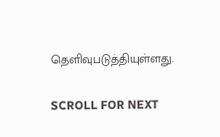தெளிவுபடுத்தியுள்ளது.

SCROLL FOR NEXT